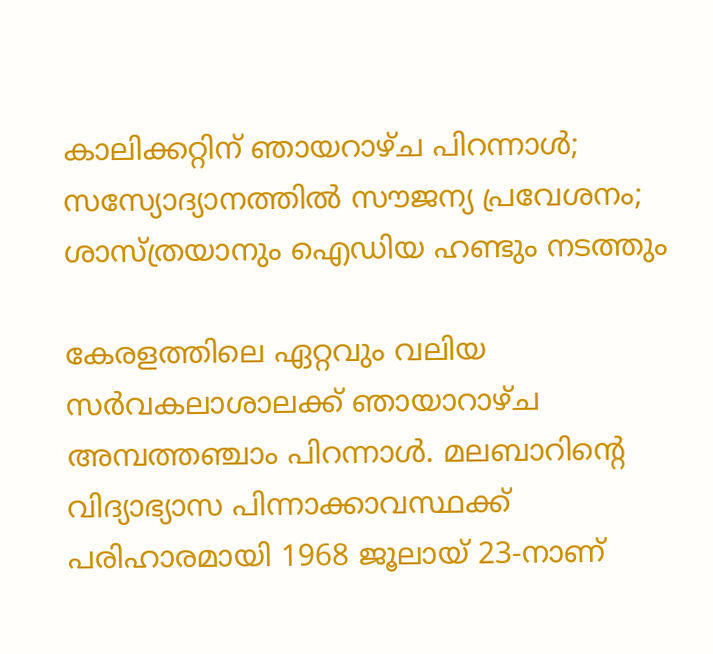കാലിക്കറ്റിന് ഞായറാഴ്ച പിറന്നാള്‍; സസ്യോദ്യാനത്തില്‍ സൗജന്യ പ്രവേശനം; ശാസ്ത്രയാനും ഐഡിയ ഹണ്ടും നടത്തും

കേരളത്തിലെ ഏറ്റവും വലിയ സര്‍വകലാശാലക്ക് ഞായാറാഴ്ച അമ്പത്തഞ്ചാം പിറന്നാള്‍. മലബാറിന്റെ വിദ്യാഭ്യാസ പിന്നാക്കാവസ്ഥക്ക് പരിഹാരമായി 1968 ജൂലായ് 23-നാണ്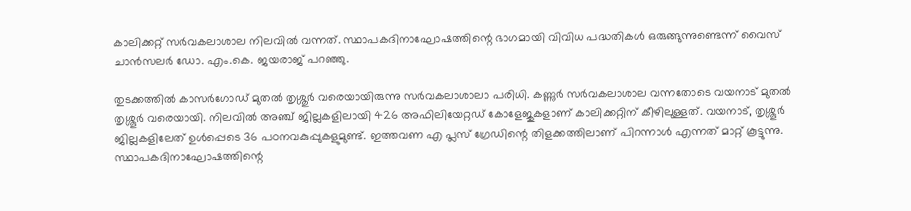കാലിക്കറ്റ് സര്‍വകലാശാല നിലവില്‍ വന്നത്. സ്ഥാപകദിനാഘോഷത്തിന്റെ ഭാഗമായി വിവിധ പദ്ധതികള്‍ ഒരുങ്ങുന്നുണ്ടെന്ന് വൈസ് ചാന്‍സലര്‍ ഡോ. എം.കെ. ജയരാജ് പറഞ്ഞു.

തുടക്കത്തില്‍ കാസര്‍ഗോഡ് മുതല്‍ തൃശ്ശുര്‍ വരെയായിരുന്നു സര്‍വകലാശാലാ പരിധി. കണ്ണുര്‍ സര്‍വകലാശാല വന്നതോടെ വയനാട് മുതല്‍ തൃശ്ശൂര്‍ വരെയായി. നിലവില്‍ അഞ്ച് ജില്ലകളിലായി 426 അഫിലിയേറ്റഡ് കോളേജുകളാണ് കാലിക്കറ്റിന് കീഴിലുള്ളത്. വയനാട്, തൃശ്ശൂര്‍ ജില്ലകളിലേത് ഉള്‍പ്പെടെ 36 പഠനവകുപ്പുകളുമുണ്ട്. ഇത്തവണ എ പ്ലസ് ഗ്രേഡിന്റെ തിളക്കത്തിലാണ് പിറന്നാള്‍ എന്നത് മാറ്റ് കൂട്ടുന്നു. സ്ഥാപകദിനാഘോഷത്തിന്റെ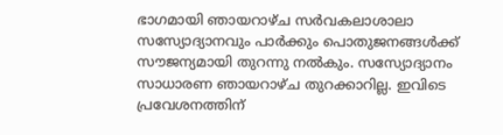ഭാഗമായി ഞായറാഴ്ച സര്‍വകലാശാലാ സസ്യോദ്യാനവും പാര്‍ക്കും പൊതുജനങ്ങള്‍ക്ക് സൗജന്യമായി തുറന്നു നല്‍കും. സസ്യോദ്യാനം സാധാരണ ഞായറാഴ്ച തുറക്കാറില്ല. ഇവിടെ പ്രവേശനത്തിന്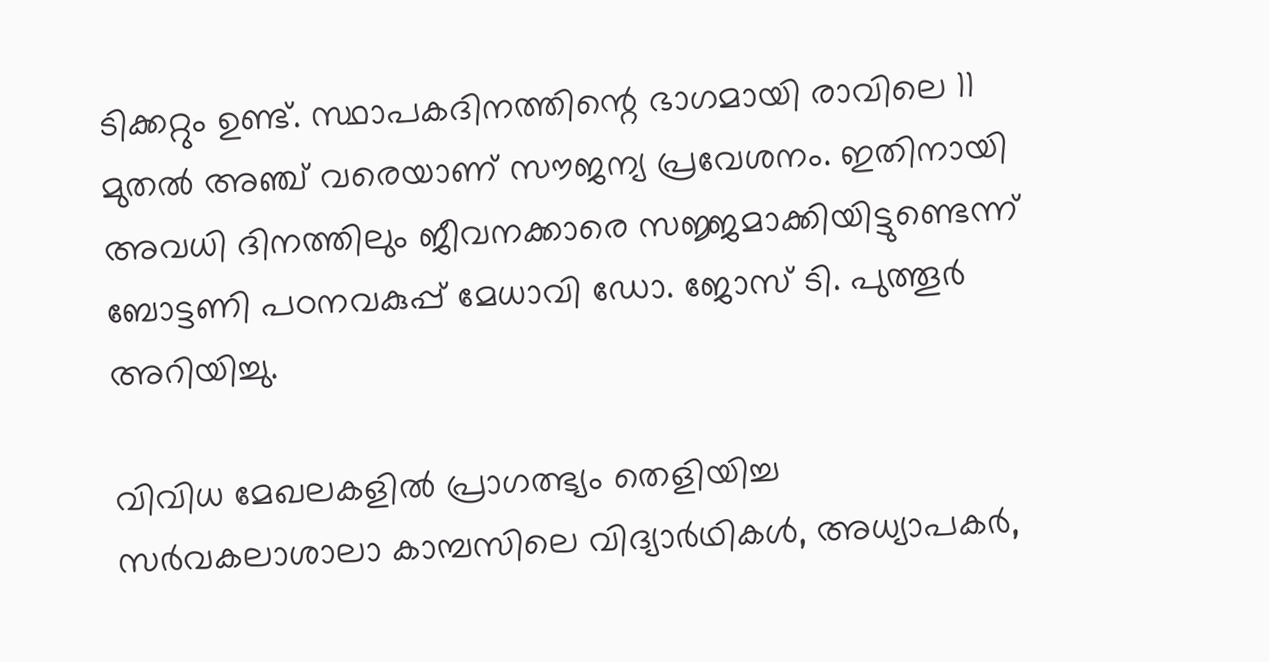ടിക്കറ്റും ഉണ്ട്. സ്ഥാപകദിനത്തിന്റെ ഭാഗമായി രാവിലെ 11 മുതല്‍ അഞ്ച് വരെയാണ് സൗജന്യ പ്രവേശനം. ഇതിനായി അവധി ദിനത്തിലും ജീവനക്കാരെ സജ്ജമാക്കിയിട്ടുണ്ടെന്ന് ബോട്ടണി പഠനവകുപ്പ് മേധാവി ഡോ. ജോസ് ടി. പുത്തൂര്‍ അറിയിച്ചു.

വിവിധ മേഖലകളില്‍ പ്രാഗത്ഭ്യം തെളിയിച്ച സര്‍വകലാശാലാ കാമ്പസിലെ വിദ്യാര്‍ഥികള്‍, അധ്യാപകര്‍,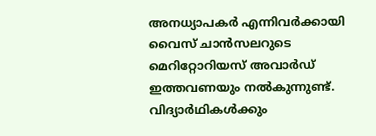അനധ്യാപകര്‍ എന്നിവര്‍ക്കായി വൈസ് ചാന്‍സലറുടെ മെറിറ്റോറിയസ് അവാര്‍ഡ് ഇത്തവണയും നല്‍കുന്നുണ്ട്. വിദ്യാര്‍ഥികള്‍ക്കും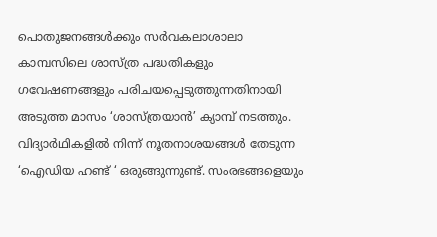പൊതുജനങ്ങള്‍ക്കും സര്‍വകലാശാലാ കാമ്പസിലെ ശാസ്ത്ര പദ്ധതികളും ഗവേഷണങ്ങളും പരിചയപ്പെടുത്തുന്നതിനായി അടുത്ത മാസം ‘ശാസ്ത്രയാന്‍’ ക്യാമ്പ് നടത്തും. വിദ്യാര്‍ഥികളില്‍ നിന്ന് നൂതനാശയങ്ങള്‍ തേടുന്ന ‘ഐഡിയ ഹണ്ട് ‘ ഒരുങ്ങുന്നുണ്ട്. സംരഭങ്ങളെയും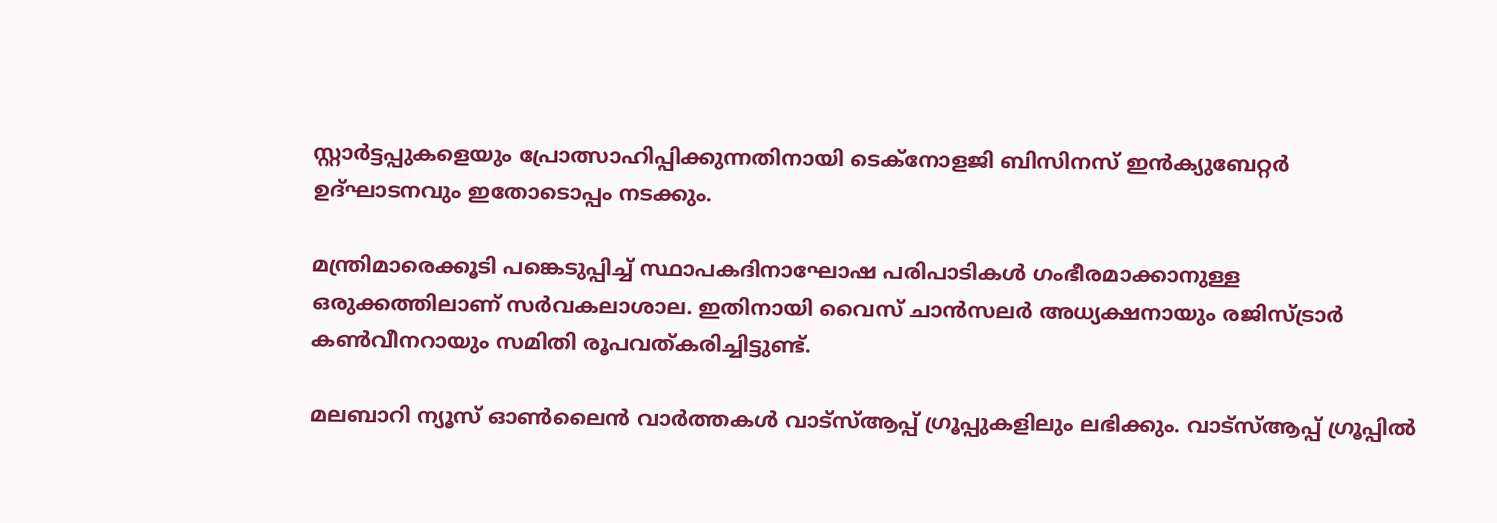സ്റ്റാര്‍ട്ടപ്പുകളെയും പ്രോത്സാഹിപ്പിക്കുന്നതിനായി ടെക്‌നോളജി ബിസിനസ് ഇന്‍ക്യുബേറ്റര്‍ ഉദ്ഘാടനവും ഇതോടൊപ്പം നടക്കും.

മന്ത്രിമാരെക്കൂടി പങ്കെടുപ്പിച്ച് സ്ഥാപകദിനാഘോഷ പരിപാടികള്‍ ഗംഭീരമാക്കാനുള്ള ഒരുക്കത്തിലാണ് സര്‍വകലാശാല. ഇതിനായി വൈസ് ചാന്‍സലര്‍ അധ്യക്ഷനായും രജിസ്ട്രാര്‍ കണ്‍വീനറായും സമിതി രൂപവത്കരിച്ചിട്ടുണ്ട്.

മലബാറി ന്യൂസ് ഓണ്‍ലൈന്‍ വാര്‍ത്തകള്‍ വാട്‌സ്ആപ്പ് ഗ്രൂപ്പുകളിലും ലഭിക്കും. വാട്‌സ്ആപ്പ് ഗ്രൂപ്പില്‍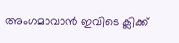അംഗമാവാന്‍ ഇവിടെ ക്ലിക്ക്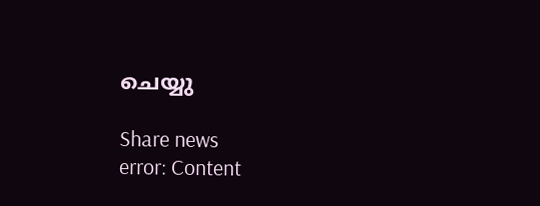ചെയ്യു

Share news
error: Content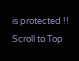is protected !!
Scroll to Top